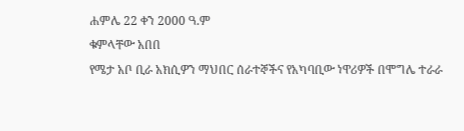ሐምሌ 22 ቀን 2000 ዓ.ም
ቁምላቸው አበበ
የሜታ አቦ ቢራ አክሲዎን ማህበር ሰራተኞችና የአካባቢው ነዋሪዎች በሞግሌ ተራራ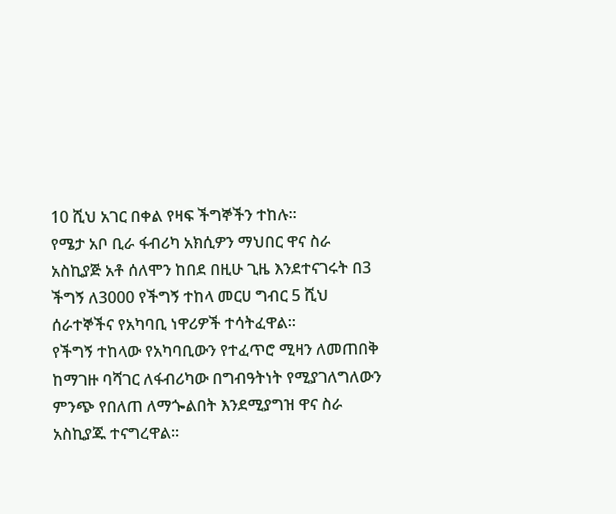10 ሺህ አገር በቀል የዛፍ ችግኞችን ተከሉ፡፡
የሜታ አቦ ቢራ ፋብሪካ አክሲዎን ማህበር ዋና ስራ አስኪያጅ አቶ ሰለሞን ከበደ በዚሁ ጊዜ እንደተናገሩት በ3 ችግኝ ለ3000 የችግኝ ተከላ መርሀ ግብር 5 ሺህ ሰራተኞችና የአካባቢ ነዋሪዎች ተሳትፈዋል፡፡
የችግኝ ተከላው የአካባቢውን የተፈጥሮ ሚዛን ለመጠበቅ ከማገዙ ባሻገር ለፋብሪካው በግብዓትነት የሚያገለግለውን ምንጭ የበለጠ ለማጐልበት እንደሚያግዝ ዋና ስራ አስኪያጁ ተናግረዋል፡፡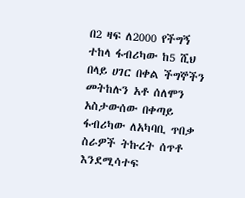በ2 ዛፍ ለ2000 የችግኝ ተከላ ፋብሪካው ከ5 ሺህ በላይ ሀገር በቀል ችግኞችን መትከሉን አቶ ሰለሞን አስታውሰው በቀጣይ ፋብሪካው ለአካባቢ ጥበቃ ስራዎች ትኩረት ሰጥቶ እንደሚሳተፍ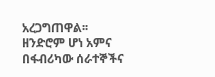አረጋግጠዋል፡፡
ዘንድሮም ሆነ አምና በፋብሪካው ሰራተኞችና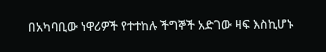በአካባቢው ነዋሪዎች የተተከሉ ችግኞች አድገው ዛፍ እስኪሆኑ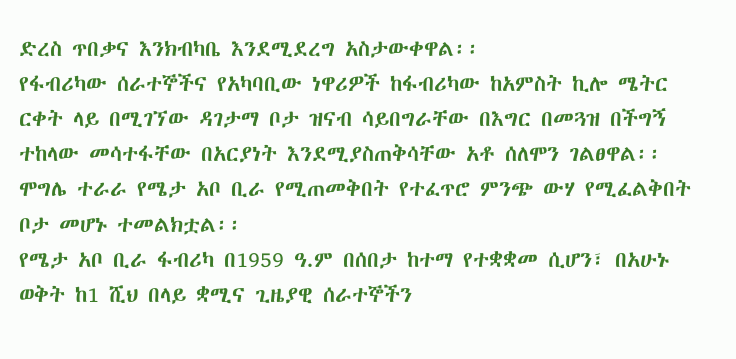ድረስ ጥበቃና እንክብካቤ እንደሚደረግ አስታውቀዋል፡፡
የፋብሪካው ሰራተኞችና የአካባቢው ነዋሪዎች ከፋብሪካው ከአምስት ኪሎ ሜትር ርቀት ላይ በሚገኘው ዳገታማ ቦታ ዝናብ ሳይበግራቸው በእግር በመጓዝ በችግኝ ተከላው መሳተፋቸው በአርያነት እንደሚያስጠቅሳቸው አቶ ሰለሞን ገልፀዋል፡፡
ሞግሌ ተራራ የሜታ አቦ ቢራ የሚጠመቅበት የተፈጥሮ ምንጭ ውሃ የሚፈልቅበት ቦታ መሆኑ ተመልክቷል፡፡
የሜታ አቦ ቢራ ፋብሪካ በ1959 ዓ.ም በሰበታ ከተማ የተቋቋመ ሲሆን፣ በአሁኑ ወቅት ከ1 ሺህ በላይ ቋሚና ጊዜያዊ ሰራተኞችን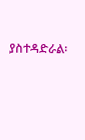ያስተዳድራል፡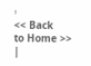፡
<< Back
to Home >> |